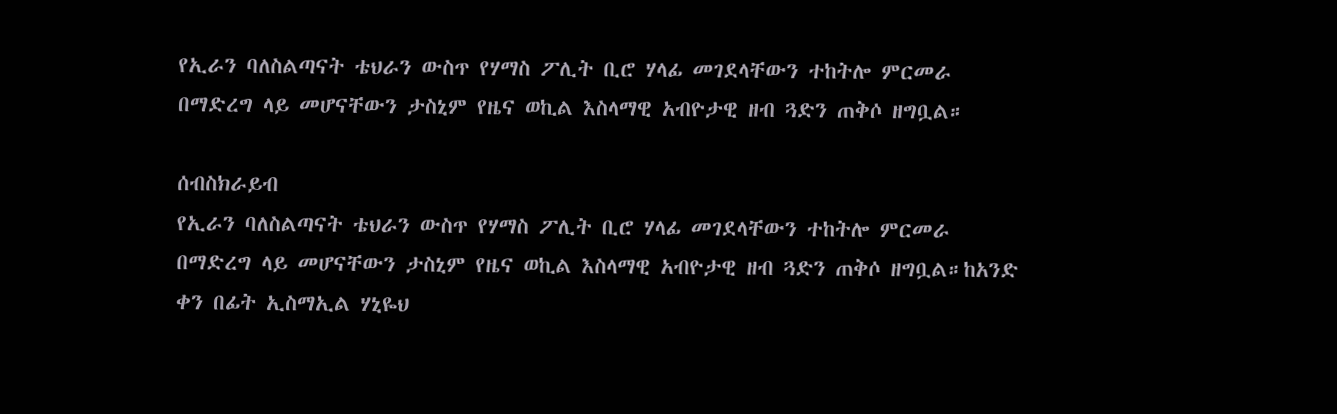የኢራን ባለስልጣናት ቴህራን ውስጥ የሃማስ ፖሊት ቢሮ ሃላፊ መገደላቸውን ተከትሎ ምርመራ በማድረግ ላይ መሆናቸውን ታስኒም የዜና ወኪል እስላማዊ አብዮታዊ ዘብ ጓድን ጠቅሶ ዘግቧል።

ሰብስክራይብ
የኢራን ባለስልጣናት ቴህራን ውስጥ የሃማስ ፖሊት ቢሮ ሃላፊ መገደላቸውን ተከትሎ ምርመራ በማድረግ ላይ መሆናቸውን ታስኒም የዜና ወኪል እስላማዊ አብዮታዊ ዘብ ጓድን ጠቅሶ ዘግቧል።ከአንድ ቀን በፊት ኢስማኢል ሃኒዬህ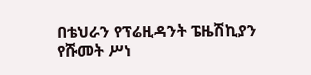በቴህራን የፕሬዚዳንት ፔዜሽኪያን የሹመት ሥነ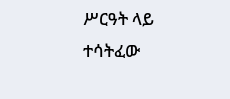ሥርዓት ላይ ተሳትፈው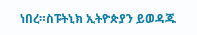ነበረ።ስፑትኒክ ኢትዮጵያን ይወዳጁ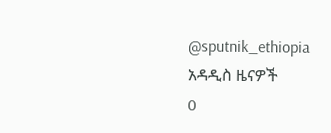@sputnik_ethiopia
አዳዲስ ዜናዎች
0